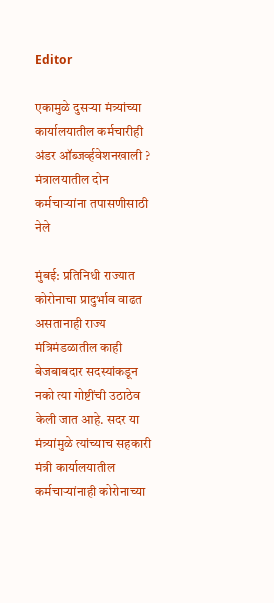Editor

एकामुळे दुसऱ्या मंत्र्यांच्या कार्यालयातील कर्मचारीही अंडर ऑब्जर्व्हवेशनखाली ? मंत्रालयातील दोन कर्मचाऱ्यांना तपासणीसाठी नेले

मुंबई: प्रतिनिधी राज्यात कोरोनाचा प्रादुर्भाव वाढत असतानाही राज्य मंत्रिमंडळातील काही बेजबाबदार सदस्यांकडून नको त्या गोष्टींची उठाठेव केली जात आहे. सदर या मंत्र्यांमुळे त्यांच्याच सहकारी मंत्री कार्यालयातील कर्मचाऱ्यांनाही कोरोनाच्या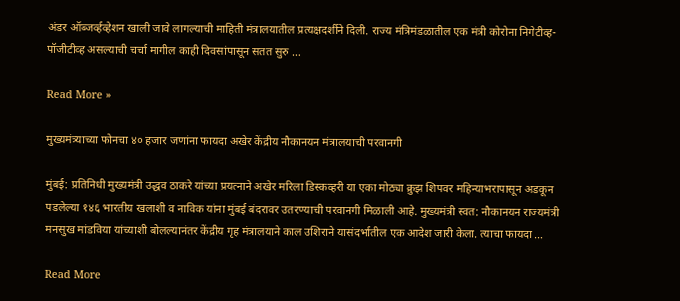अंडर ऑब्जर्व्हव्हेशन खाली जावे लागल्याची माहिती मंत्रालयातील प्रत्यक्षदर्शीने दिली. राज्य मंत्रिमंडळातील एक मंत्री कोरोना निगेटीव्ह-पॉजीटीव्ह असल्याची चर्चा मागील काही दिवसांपासून सतत सुरु …

Read More »

मुख्यमंत्र्याच्या फोनचा ४० हजार जणांना फायदा अखेर केंद्रीय नौकानयन मंत्रालयाची परवानगी

मुंबई: प्रतिनिधी मुख्यमंत्री उद्धव ठाकरे यांच्या प्रयत्नाने अखेर मरिला डिस्कव्हरी या एका मोठ्या क्रुझ शिपवर महिन्याभरापासून अडकून पडलेल्या १४६ भारतीय खलाशी व नाविक यांना मुंबई बंदरावर उतरण्याची परवानगी मिळाली आहे. मुख्यमंत्री स्वत: नौकानयन राज्यमंत्री मनसुख मांडविया यांच्याशी बोलल्यानंतर केंद्रीय गृह मंत्रालयाने काल उशिराने यासंदर्भातील एक आदेश जारी केला. त्याचा फायदा …

Read More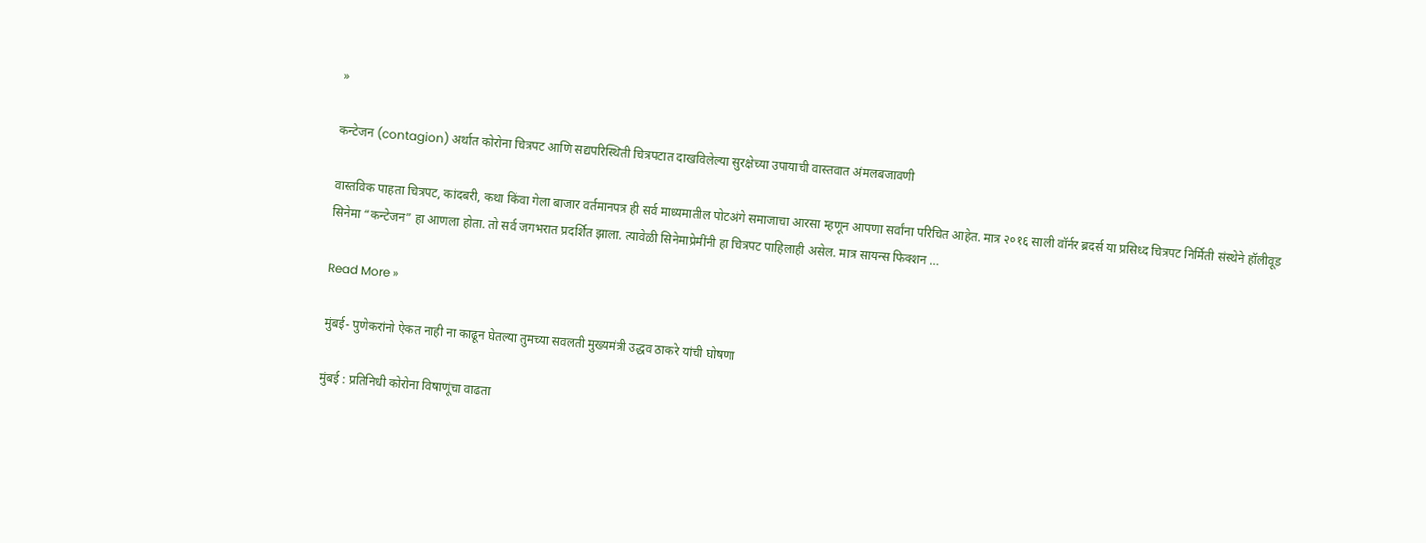»

कन्टेजन (contagion) अर्थात कोरोना चित्रपट आणि सद्यपरिस्थिती चित्रपटात दाखविलेल्या सुरक्षेच्या उपायाची वास्तवात अंमलबजावणी

वास्तविक पाहता चित्रपट, कांदबरी, कथा किंवा गेला बाजार वर्तमानपत्र ही सर्व माध्यमातील पोटअंगे समाजाचा आरसा म्हणून आपणा सर्वांना परिचित आहेत. मात्र २०१६ साली वॉर्नर ब्रदर्स या प्रसिध्द चित्रपट निर्मिती संस्थेने हॉलीवूड सिनेमा “कन्टेजन” हा आणला होता. तो सर्व जगभरात प्रदर्शित झाला. त्यावेळी सिनेमाप्रेमींनी हा चित्रपट पाहिलाही असेल. मात्र सायन्स फिक्शन …

Read More »

मुंबई- पुणेकरांनो ऐकत नाही ना काढून घेतल्या तुमच्या सवलती मुख्यमंत्री उद्धव ठाकरे यांची घोषणा

मुंबई : प्रतिनिधी कोरोना विषाणूंचा वाढता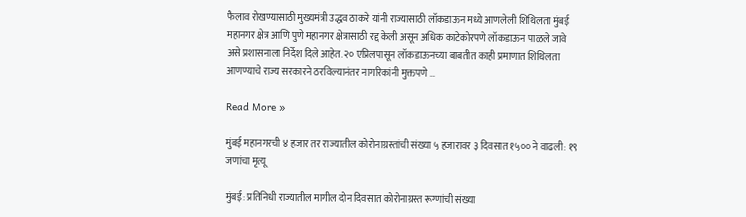फैलाव रोखण्यासाठी मुख्यमंत्री उद्धव ठाकरे यांनी राज्यासाठी लॉकडाऊन मध्ये आणलेली शिथिलता मुंबई महानगर क्षेत्र आणि पुणे महानगर क्षेत्रासाठी रद्द केली असून अधिक काटेकोरपणे लॉकडाऊन पाळले जावे असे प्रशासनाला निर्देश दिले आहेत. २० एप्रिलपासून लॉकडाऊनच्या बाबतीत काही प्रमाणात शिथिलता आणण्याचे राज्य सरकारने ठरविल्यानंतर नागरिकांनी मुक्तपणे …

Read More »

मुंबई महानगरची ४ हजार तर राज्यातील कोरोनाग्रस्तांची संख्या ५ हजारावर ३ दिवसात १५०० ने वाढली: १९ जणांचा मृत्यू

मुंबई: प्रतिनिधी राज्यातील मागील दोन दिवसात कोरोनाग्रस्त रूग्णांची संख्या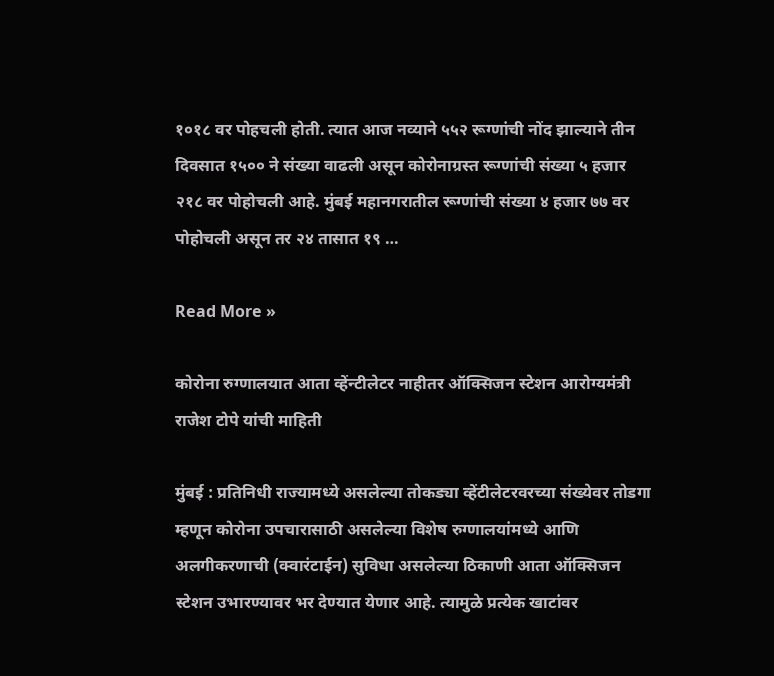१०१८ वर पोहचली होती. त्यात आज नव्याने ५५२ रूग्णांची नोंद झाल्याने तीन दिवसात १५०० ने संख्या वाढली असून कोरोनाग्रस्त रूग्णांची संख्या ५ हजार २१८ वर पोहोचली आहे. मुंबई महानगरातील रूग्णांची संख्या ४ हजार ७७ वर पोहोचली असून तर २४ तासात १९ …

Read More »

कोरोना रुग्णालयात आता व्हेंन्टीलेटर नाहीतर ऑक्सिजन स्टेशन आरोग्यमंत्री राजेश टोपे यांची माहिती

मुंबई : प्रतिनिधी राज्यामध्ये असलेल्या तोकड्या व्हेंटीलेटरवरच्या संख्येवर तोडगा म्हणून कोरोना उपचारासाठी असलेल्या विशेष रुग्णालयांमध्ये आणि अलगीकरणाची (क्वारंटाईन) सुविधा असलेल्या ठिकाणी आता ऑक्सिजन स्टेशन उभारण्यावर भर देण्यात येणार आहे. त्यामुळे प्रत्येक खाटांवर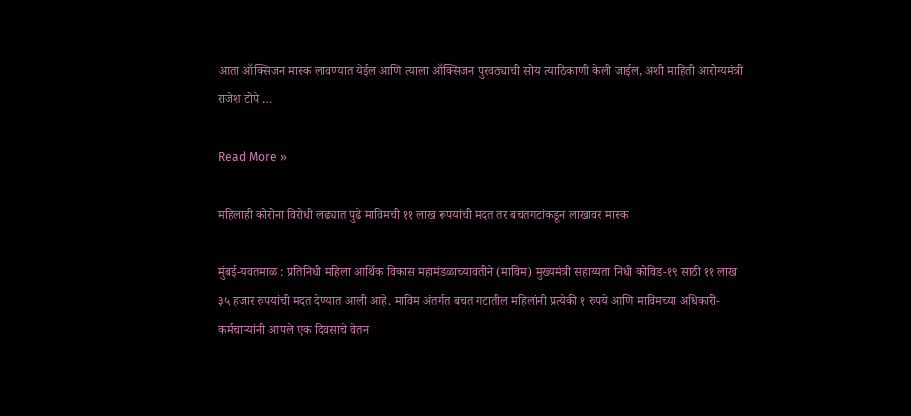आता ऑक्सिजन मास्क लावण्यात येईल आणि त्याला ऑक्सिजन पुरवठ्याची सोय त्याठिकाणी केली जाईल, अशी माहिती आरोग्यमंत्री राजेश टोपे …

Read More »

महिलाही कोरोना विरोधी लढ्यात पुढे माविमची ११ लाख रूपयांची मदत तर बचतगटांकडून लाखावर मास्क

मुंबई-यवतमाळ : प्रतिनिधी महिला आर्थिक विकास महामंडळाच्यावतीने (माविम) मुख्यमंत्री सहाय्यता निधी कोविड-१९ साठी ११ लाख ३५ हजार रुपयांची मदत देण्यात आली आहे. माविम अंतर्गत बचत गटातील महिलांनी प्रत्येकी १ रुपये आणि माविमच्या अधिकारी- कर्मचाऱ्यांनी आपले एक दिवसाचे वेतन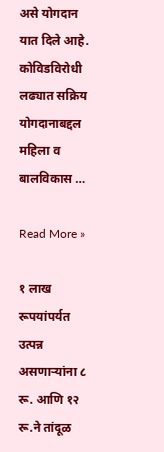असे योगदान यात दिले आहे. कोविडविरोधी लढ्यात सक्रिय योगदानाबद्दल महिला व बालविकास …

Read More »

१ लाख रूपयांपर्यत उत्पन्न असणाऱ्यांना ८ रू. आणि १२ रू.ने तांदूळ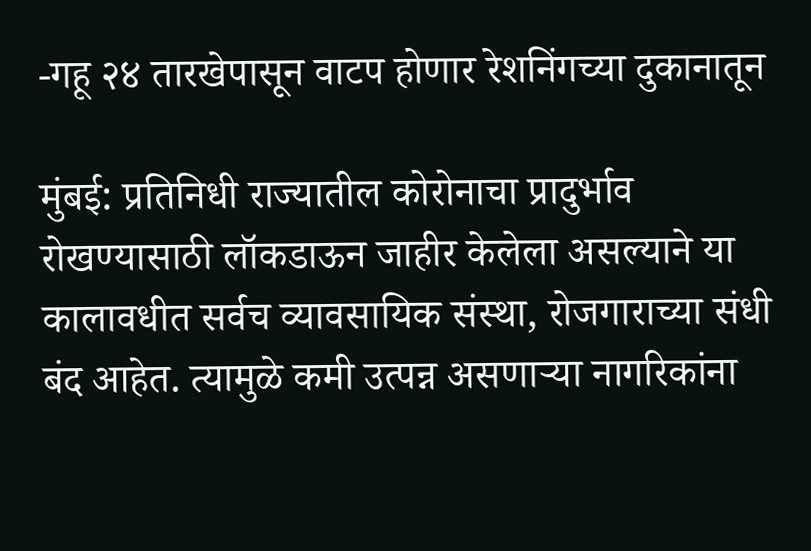-गहू २४ तारखेपासून वाटप होणार रेशनिंगच्या दुकानातून

मुंबई: प्रतिनिधी राज्यातील कोरोनाचा प्रादुर्भाव रोखण्यासाठी लॉकडाऊन जाहीर केलेला असल्याने या कालावधीत सर्वच व्यावसायिक संस्था, रोजगाराच्या संधी बंद आहेत. त्यामुळे कमी उत्पन्न असणाऱ्या नागरिकांना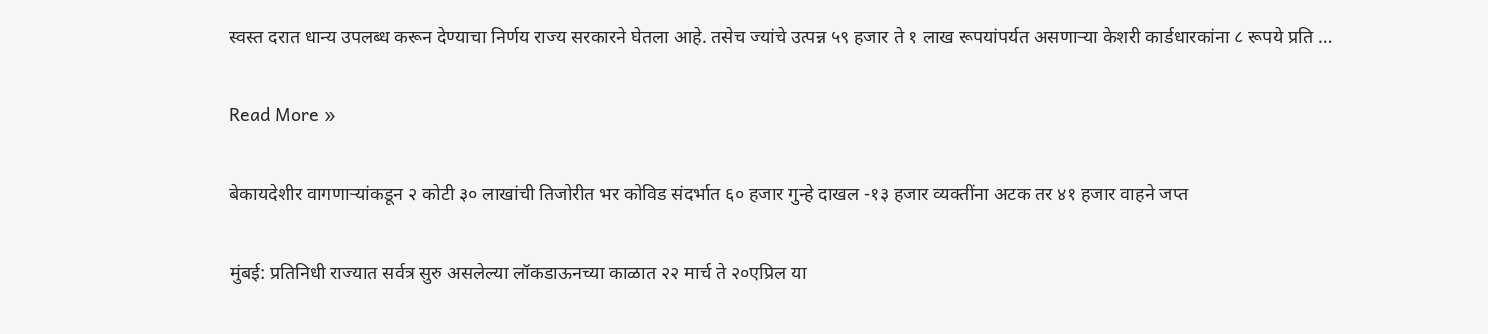स्वस्त दरात धान्य उपलब्ध करून देण्याचा निर्णय राज्य सरकारने घेतला आहे. तसेच ज्यांचे उत्पन्न ५९ हजार ते १ लाख रूपयांपर्यत असणाऱ्या केशरी कार्डधारकांना ८ रूपये प्रति …

Read More »

बेकायदेशीर वागणाऱ्यांकडून २ कोटी ३० लाखांची तिजोरीत भर कोविड संदर्भात ६० हजार गुन्हे दाखल -१३ हजार व्यक्तींना अटक तर ४१ हजार वाहने जप्त

मुंबई: प्रतिनिधी राज्यात सर्वत्र सुरु असलेल्या लॉकडाऊनच्या काळात २२ मार्च ते २०एप्रिल या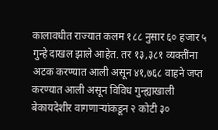कालावधीत राज्यात कलम १८८ नुसार ६० हजार ५ गुन्हे दाखल झाले आहेत. तर १३,३८१ व्यक्तींना अटक करण्यात आली असून ४१,७६८ वाहने जप्त करण्यात आली असून विविध गुन्ह्याखाली बेकायदेशीर वागणाऱ्यांकडून २ कोटी ३०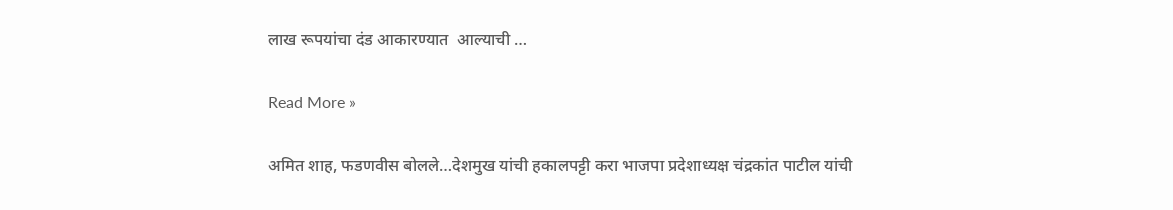लाख रूपयांचा दंड आकारण्यात  आल्याची …

Read More »

अमित शाह, फडणवीस बोलले…देशमुख यांची हकालपट्टी करा भाजपा प्रदेशाध्यक्ष चंद्रकांत पाटील यांची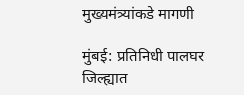मुख्यमंत्र्यांकडे मागणी

मुंबई: प्रतिनिधी पालघर जिल्ह्यात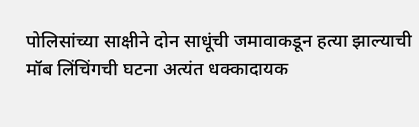पोलिसांच्या साक्षीने दोन साधूंची जमावाकडून हत्या झाल्याची मॉब लिंचिंगची घटना अत्यंत धक्कादायक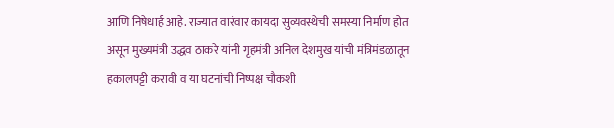आणि निषेधार्ह आहे. राज्यात वारंवार कायदा सुव्यवस्थेची समस्या निर्माण होत असून मुख्यमंत्री उद्धव ठाकरे यांनी गृहमंत्री अनिल देशमुख यांची मंत्रिमंडळातून हकालपट्टी करावी व या घटनांची निष्पक्ष चौकशी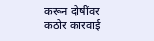करून दोषींवर कठोर कारवाई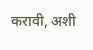करावी, अशी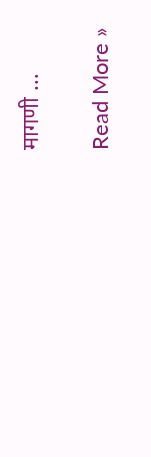मागणी …

Read More »